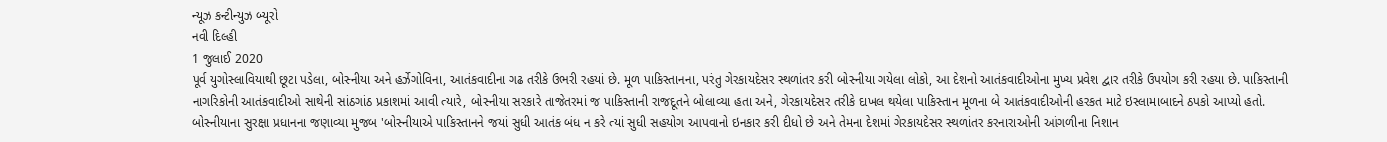ન્યૂઝ કન્ટીન્યુઝ બ્યૂરો
નવી દિલ્હી
1 જુલાઈ 2020
પૂર્વ યુગોસ્લાવિયાથી છૂટા પડેલા, બોસ્નીયા અને હર્ઝેગોવિના, આતંકવાદીના ગઢ તરીકે ઉભરી રહયાં છે. મૂળ પાકિસ્તાનના, પરંતુ ગેરકાયદેસર સ્થળાંતર કરી બોસ્નીયા ગયેલા લોકો, આ દેશનો આતંકવાદીઓના મુખ્ય પ્રવેશ દ્વાર તરીકે ઉપયોગ કરી રહયા છે. પાકિસ્તાની નાગરિકોની આતંકવાદીઓ સાથેની સાંઠગાંઠ પ્રકાશમાં આવી ત્યારે, બોસ્નીયા સરકારે તાજેતરમાં જ પાકિસ્તાની રાજદૂતને બોલાવ્યા હતા અને, ગેરકાયદેસર તરીકે દાખલ થયેલા પાકિસ્તાન મૂળના બે આતંકવાદીઓની હરકત માટે ઇસ્લામાબાદને ઠપકો આપ્યો હતો.
બોસ્નીયાના સુરક્ષા પ્રધાનના જણાવ્યા મુજબ 'બોસ્નીયાએ પાકિસ્તાનને જયાં સુધી આતંક બંધ ન કરે ત્યાં સુધી સહયોગ આપવાનો ઇનકાર કરી દીધો છે અને તેમના દેશમાં ગેરકાયદેસર સ્થળાંતર કરનારાઓની આંગળીના નિશાન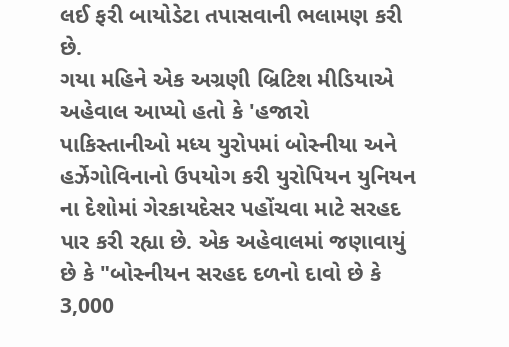લઈ ફરી બાયોડેટા તપાસવાની ભલામણ કરી છે.
ગયા મહિને એક અગ્રણી બ્રિટિશ મીડિયાએ અહેવાલ આપ્યો હતો કે 'હજારો પાકિસ્તાનીઓ મધ્ય યુરોપમાં બોસ્નીયા અને હર્ઝેગોવિનાનો ઉપયોગ કરી યુરોપિયન યુનિયન ના દેશોમાં ગેરકાયદેસર પહોંચવા માટે સરહદ પાર કરી રહ્યા છે. એક અહેવાલમાં જણાવાયું છે કે "બોસ્નીયન સરહદ દળનો દાવો છે કે 3,000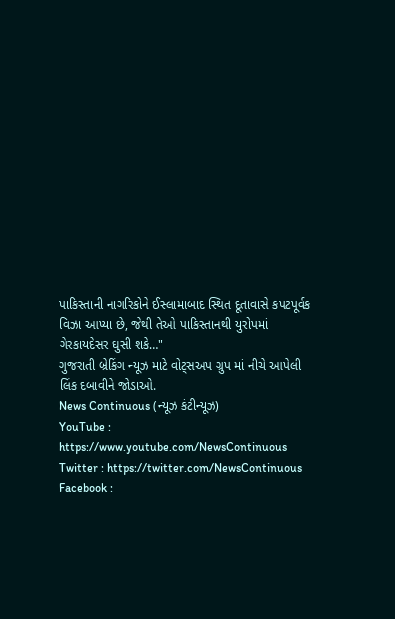પાકિસ્તાની નાગરિકોને ઈસ્લામાબાદ સ્થિત દૂતાવાસે કપટપૂર્વક વિઝા આપ્યા છે, જેથી તેઓ પાકિસ્તાનથી યુરોપમાં ગેરકાયદેસર ઘુસી શકે…"
ગુજરાતી બ્રેકિંગ ન્યૂઝ માટે વોટ્સઅપ ગ્રુપ માં નીચે આપેલી લિંક દબાવીને જોડાઓ.
News Continuous (ન્યૂઝ કંટીન્યૂઝ)
YouTube : https://www.youtube.com/NewsContinuous
Twitter : https://twitter.com/NewsContinuous
Facebook :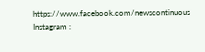https://www.facebook.com/newscontinuous
Instagram :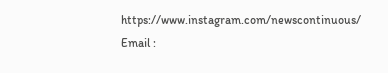https://www.instagram.com/newscontinuous/
Email :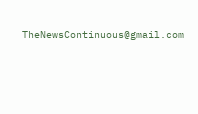TheNewsContinuous@gmail.com